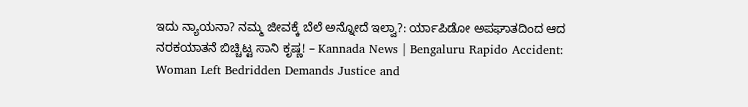ಇದು ನ್ಯಾಯನಾ? ನಮ್ಮ ಜೀವಕ್ಕೆ ಬೆಲೆ ಅನ್ನೋದೆ ಇಲ್ವಾ?: ರ್ಯಾಪಿಡೋ ಅಪಘಾತದಿಂದ ಆದ ನರಕಯಾತನೆ ಬಿಚ್ಚಿಟ್ಟ ಸಾನಿ ಕೃಷ್ಣ! – Kannada News | Bengaluru Rapido Accident: Woman Left Bedridden Demands Justice and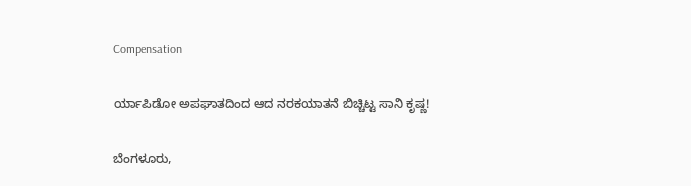Compensation

ರ್ಯಾಪಿಡೋ ಅಪಘಾತದಿಂದ ಆದ ನರಕಯಾತನೆ ಬಿಚ್ಚಿಟ್ಟ ಸಾನಿ ಕೃಷ್ಣ!

ಬೆಂಗಳೂರು,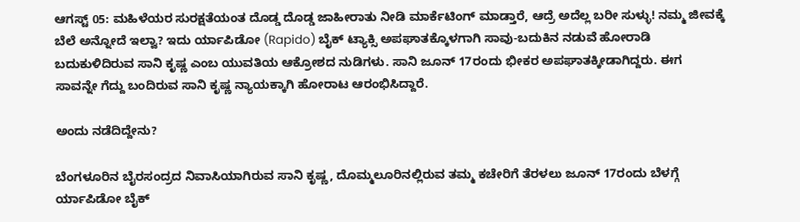ಆಗಸ್ಟ್ 05: ಮಹಿಳೆಯರ ಸುರಕ್ಷತೆಯಂತ ದೊಡ್ಡ ದೊಡ್ಡ ಜಾಹೀರಾತು ನೀಡಿ ಮಾರ್ಕೆಟಿಂಗ್ ಮಾಡ್ತಾರೆ, ಆದ್ರೆ ಅದೆಲ್ಲ ಬರೀ ಸುಳ್ಳು! ನಮ್ಮ ಜೀವಕ್ಕೆ ಬೆಲೆ ಅನ್ನೋದೆ ಇಲ್ವಾ? ಇದು ರ್ಯಾಪಿಡೋ (Rapido) ಬೈಕ್ ಟ್ಯಾಕ್ಸಿ ಅಪಘಾತಕ್ಕೊಳಗಾಗಿ ಸಾವು-ಬದುಕಿನ ನಡುವೆ ಹೋರಾಡಿ ಬದುಕುಳಿದಿರುವ ಸಾನಿ ಕೃಷ್ಣ ಎಂಬ ಯುವತಿಯ ಆಕ್ರೋಶದ ನುಡಿಗಳು. ಸಾನಿ ಜೂನ್ 17ರಂದು ಭೀಕರ ಅಪಘಾತಕ್ಕೀಡಾಗಿದ್ದರು. ಈಗ ಸಾವನ್ನೇ ಗೆದ್ದು ಬಂದಿರುವ ಸಾನಿ ಕೃಷ್ಣ ನ್ಯಾಯಕ್ಕಾಗಿ ಹೋರಾಟ ಆರಂಭಿಸಿದ್ದಾರೆ.

ಅಂದು ನಡೆದಿದ್ದೇನು?

ಬೆಂಗಳೂರಿನ ಬೈರಸಂದ್ರದ ನಿವಾಸಿಯಾಗಿರುವ ಸಾನಿ ಕೃಷ್ಣ, ದೊಮ್ಮಲೂರಿನಲ್ಲಿರುವ ತಮ್ಮ ಕಚೇರಿಗೆ ತೆರಳಲು ಜೂನ್ 17ರಂದು ಬೆಳಗ್ಗೆ ರ್ಯಾಪಿಡೋ ಬೈಕ್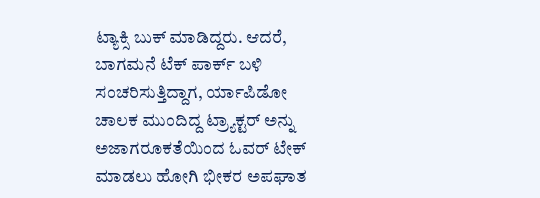ಟ್ಯಾಕ್ಸಿ ಬುಕ್ ಮಾಡಿದ್ದರು. ಆದರೆ, ಬಾಗಮನೆ ಟೆಕ್ ಪಾರ್ಕ್ ಬಳಿ ಸಂಚರಿಸುತ್ತಿದ್ದಾಗ, ರ್ಯಾಪಿಡೋ ಚಾಲಕ ಮುಂದಿದ್ದ ಟ್ರ್ಯಾಕ್ಟರ್ ಅನ್ನು ಅಜಾಗರೂಕತೆಯಿಂದ ಓವರ್ ಟೇಕ್ ಮಾಡಲು ಹೋಗಿ ಭೀಕರ ಅಪಘಾತ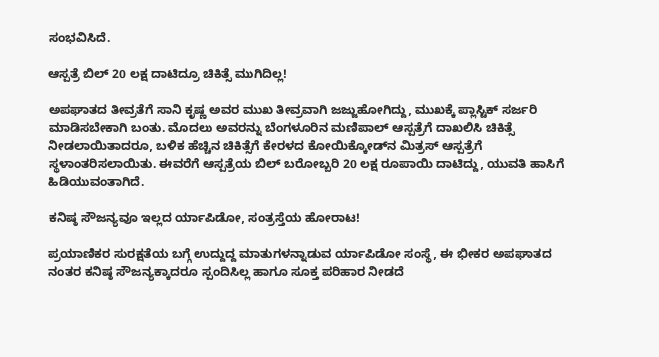ಸಂಭವಿಸಿದೆ.

ಆಸ್ಪತ್ರೆ ಬಿಲ್ 20 ಲಕ್ಷ ದಾಟಿದ್ರೂ ಚಿಕಿತ್ಸೆ ಮುಗಿದಿಲ್ಲ!

ಅಪಘಾತದ ತೀವ್ರತೆಗೆ ಸಾನಿ ಕೃಷ್ಣ ಅವರ ಮುಖ ತೀವ್ರವಾಗಿ ಜಜ್ಜುಹೋಗಿದ್ದು, ಮುಖಕ್ಕೆ ಪ್ಲಾಸ್ಟಿಕ್ ಸರ್ಜರಿ ಮಾಡಿಸಬೇಕಾಗಿ ಬಂತು. ಮೊದಲು ಅವರನ್ನು ಬೆಂಗಳೂರಿನ ಮಣಿಪಾಲ್ ಆಸ್ಪತ್ರೆಗೆ ದಾಖಲಿಸಿ ಚಿಕಿತ್ಸೆ ನೀಡಲಾಯಿತಾದರೂ, ಬಳಿಕ ಹೆಚ್ಚಿನ ಚಿಕಿತ್ಸೆಗೆ ಕೇರಳದ ಕೋಯಿಕ್ಕೋಡ್‌ನ ಮಿತ್ರಸ್ ಆಸ್ಪತ್ರೆಗೆ ಸ್ಥಳಾಂತರಿಸಲಾಯಿತು. ಈವರೆಗೆ ಆಸ್ಪತ್ರೆಯ ಬಿಲ್ ಬರೋಬ್ಬರಿ 20 ಲಕ್ಷ ರೂಪಾಯಿ ದಾಟಿದ್ದು, ಯುವತಿ ಹಾಸಿಗೆ ಹಿಡಿಯುವಂತಾಗಿದೆ.

ಕನಿಷ್ಠ ಸೌಜನ್ಯವೂ ಇಲ್ಲದ ರ್ಯಾಪಿಡೋ, ಸಂತ್ರಸ್ತೆಯ ಹೋರಾಟ!

ಪ್ರಯಾಣಿಕರ ಸುರಕ್ಷತೆಯ ಬಗ್ಗೆ ಉದ್ದುದ್ದ ಮಾತುಗಳನ್ನಾಡುವ ರ್ಯಾಪಿಡೋ ಸಂಸ್ಥೆ, ಈ ಭೀಕರ ಅಪಘಾತದ ನಂತರ ಕನಿಷ್ಠ ಸೌಜನ್ಯಕ್ಕಾದರೂ ಸ್ಪಂದಿಸಿಲ್ಲ ಹಾಗೂ ಸೂಕ್ತ ಪರಿಹಾರ ನೀಡದೆ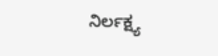ನಿರ್ಲಕ್ಷ್ಯ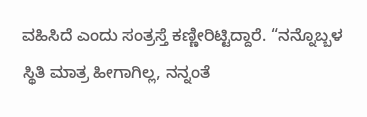ವಹಿಸಿದೆ ಎಂದು ಸಂತ್ರಸ್ತೆ ಕಣ್ಣೀರಿಟ್ಟಿದ್ದಾರೆ. “ನನ್ನೊಬ್ಬಳ ಸ್ಥಿತಿ ಮಾತ್ರ ಹೀಗಾಗಿಲ್ಲ, ನನ್ನಂತೆ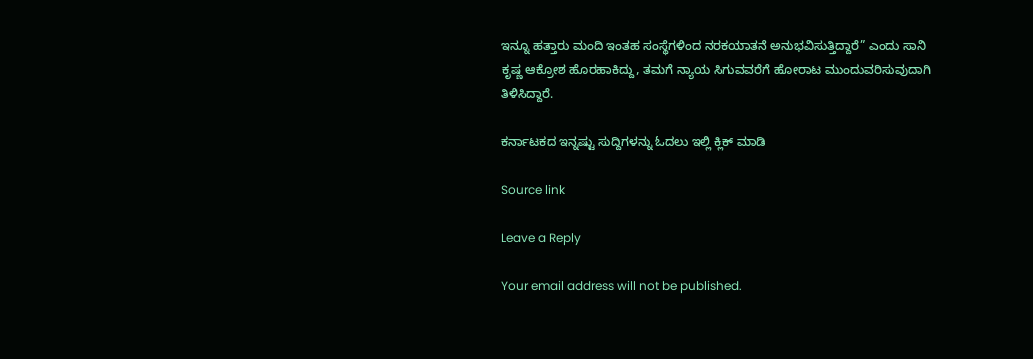ಇನ್ನೂ ಹತ್ತಾರು ಮಂದಿ ಇಂತಹ ಸಂಸ್ಥೆಗಳಿಂದ ನರಕಯಾತನೆ ಅನುಭವಿಸುತ್ತಿದ್ದಾರೆ” ಎಂದು ಸಾನಿ ಕೃಷ್ಣ ಆಕ್ರೋಶ ಹೊರಹಾಕಿದ್ದು, ತಮಗೆ ನ್ಯಾಯ ಸಿಗುವವರೆಗೆ ಹೋರಾಟ ಮುಂದುವರಿಸುವುದಾಗಿ ತಿಳಿಸಿದ್ದಾರೆ.

ಕರ್ನಾಟಕದ ಇನ್ನಷ್ಟು ಸುದ್ದಿಗಳನ್ನು ಓದಲು ಇಲ್ಲಿ ಕ್ಲಿಕ್ ಮಾಡಿ

Source link

Leave a Reply

Your email address will not be published.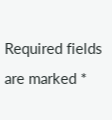Required fields are marked *